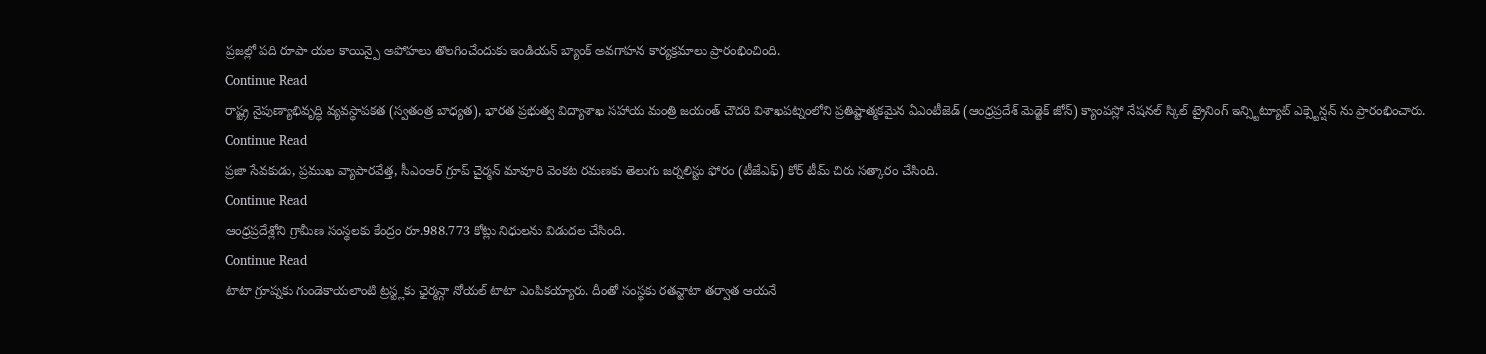ప్రజల్లో పది రూపా యల కాయిన్పై అపోహలు తొలగించేందుకు ఇండియన్ బ్యాంక్ అవగాహన కార్యక్రమాలు ప్రారంభించింది.
Continue Read
రాష్ట్ర నైపుణ్యాభివృద్ధి వ్యవస్థాపకత (స్వతంత్ర బాధ్యత), భారత ప్రభుత్వ విద్యాశాఖ సహాయ మంత్రి జయంత్ చౌదరి విశాఖపట్నంలోని ప్రతిష్టాత్మకమైన ఏఎంటీజెడ్ (ఆంధ్రప్రదేశ్ మెడ్టెక్ జోన్) క్యాంపస్లో నేషనల్ స్కిల్ ట్రైనింగ్ ఇన్స్టిట్యూట్ ఎక్స్టెన్షన్ ను ప్రారంభించారు.
Continue Read
ప్రజా సేవకుడు, ప్రముఖ వ్యాపారవేత్త, సీఎంఆర్ గ్రూప్ చైర్మన్ మావూరి వెంకట రమణకు తెలుగు జర్నలిస్టు ఫోరం (టీజేఎఫ్) కోర్ టీమ్ చిరు సత్కారం చేసింది.
Continue Read
ఆంధ్రప్రదేశ్లోని గ్రామీణ సంస్థలకు కేంద్రం రూ.988.773 కోట్లు నిధులను విడుదల చేసింది.
Continue Read
టాటా గ్రూప్నకు గుండెకాయలాంటి ట్రస్ట్లకు ఛైర్మన్గా నోయల్ టాటా ఎంపికయ్యారు. దీంతో సంస్థకు రతన్టాటా తర్వాత ఆయనే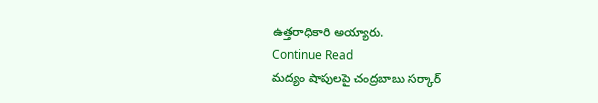ఉత్తరాధికారి అయ్యారు.
Continue Read
మద్యం షాపులపై చంద్రబాబు సర్కార్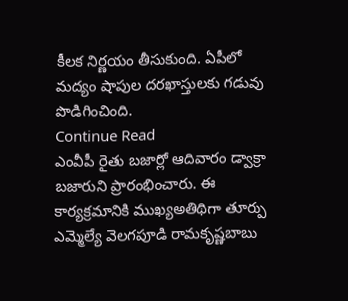కీలక నిర్ణయం తీసుకుంది. ఏపీలో మద్యం షాపుల దరఖాస్తులకు గడువు పొడిగించింది.
Continue Read
ఎంవీపీ రైతు బజార్లో ఆదివారం డ్వాక్రా బజారుని ప్రారంభించారు. ఈ కార్యక్రమానికి ముఖ్యఅతిథిగా తూర్పు ఎమ్మెల్యే వెలగపూడి రామకృష్ణబాబు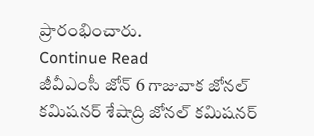ప్రారంభించారు.
Continue Read
జీవీఎంసీ జోన్ 6 గాజువాక జోనల్ కమిషనర్ శేషాద్రి జోనల్ కమిషనర్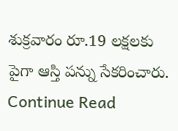శుక్రవారం రూ.19 లక్షలకు పైగా ఆస్తి పన్ను సేకరించారు.
Continue Read